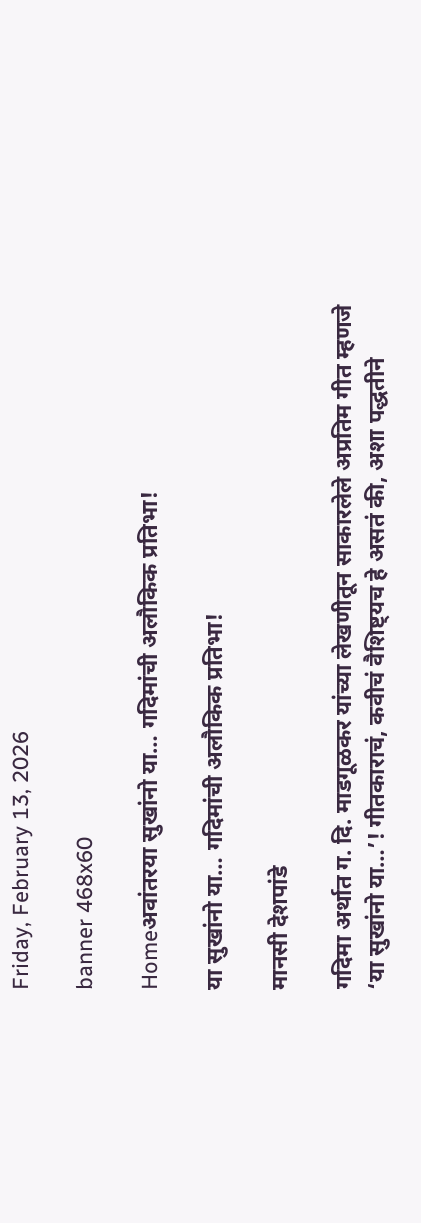Friday, February 13, 2026

banner 468x60

Homeअवांतरया सुखांनो या… गदिमांची अलौकिक प्रतिभा!

या सुखांनो या… गदिमांची अलौकिक प्रतिभा!

मानसी देशपांडे

गदिमा अर्थात ग. दि. माडगूळकर यांच्या लेखणीतून साकारलेले अप्रतिम गीत म्हणजे ‘या सुखांनो या…’! गीतकाराचं, कवीचं वैशिष्ट्यच हे असतं की, अशा पद्धतीने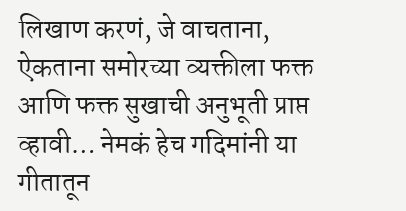लिखाण करणं, जे वाचताना, ऐकताना समोरच्या व्यक्तीला फक्त आणि फक्त सुखाची अनुभूती प्राप्त व्हावी… नेमकं हेच गदिमांनी या गीतातून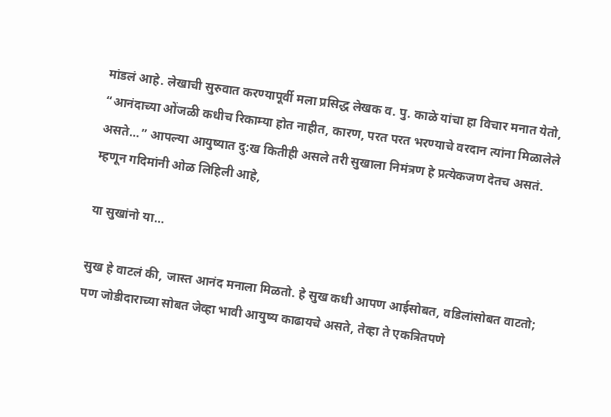मांडलं आहे. लेखाची सुरुवात करण्यापूर्वी मला प्रसिद्ध लेखक व. पु. काळे यांचा हा विचार मनात येतो, “आनंदाच्या ओंजळी कधीच रिकाम्या होत नाहीत, कारण, परत परत भरण्याचे वरदान त्यांना मिळालेले असते…” आपल्या आयुष्यात दु:ख कितीही असले तरी सुखाला निमंत्रण हे प्रत्येकजण देतच असतं. म्हणून गदिमांनी ओळ लिहिली आहे,

या सुखांनो या…

सुख हे वाटलं की, जास्त आनंद मनाला मिळतो. हे सुख कधी आपण आईसोबत, वडिलांसोबत वाटतो; पण जोडीदाराच्या सोबत जेव्हा भावी आयुष्य काढायचे असते, तेव्हा ते एकत्रितपणे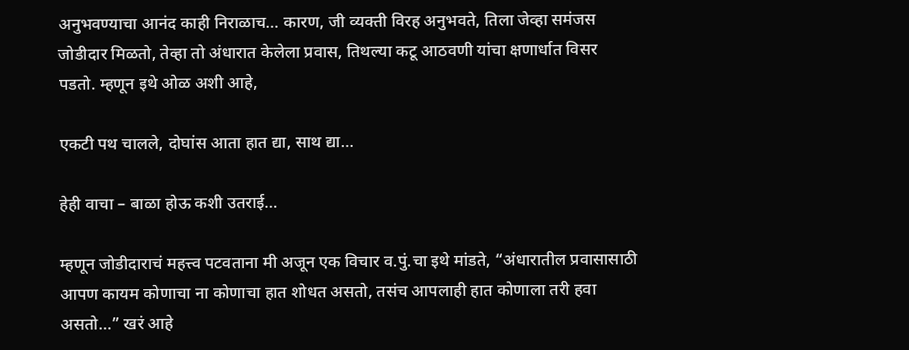अनुभवण्याचा आनंद काही निराळाच… कारण, जी व्यक्ती विरह अनुभवते, तिला जेव्हा समंजस जोडीदार मिळतो, तेव्हा तो अंधारात केलेला प्रवास, तिथल्या कटू आठवणी यांचा क्षणार्धात विसर पडतो. म्हणून इथे ओळ अशी आहे,

एकटी पथ चालले, दोघांस आता हात द्या, साथ द्या…

हेही वाचा – बाळा होऊ कशी उतराई…

म्हणून जोडीदाराचं महत्त्व पटवताना मी अजून एक विचार व.पुं.चा इथे मांडते, “अंधारातील प्रवासासाठी आपण कायम कोणाचा ना कोणाचा हात शोधत असतो, तसंच आपलाही हात कोणाला तरी हवा असतो…” खरं आहे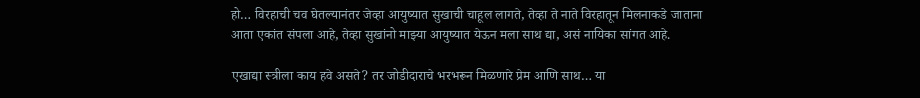हो… विरहाची चव घेतल्यानंतर जेव्हा आयुष्यात सुखाची चाहूल लागते, तेव्हा ते नाते विरहातून मिलनाकडे जाताना आता एकांत संपला आहे, तेव्हा सुखांनो माझ्या आयुष्यात येऊन मला साथ द्या, असं नायिका सांगत आहे.

एखाद्या स्त्रीला काय हवे असते? तर जोडीदाराचे भरभरून मिळणारे प्रेम आणि साथ… या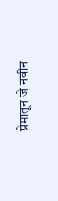प्रेमातून जे नवीन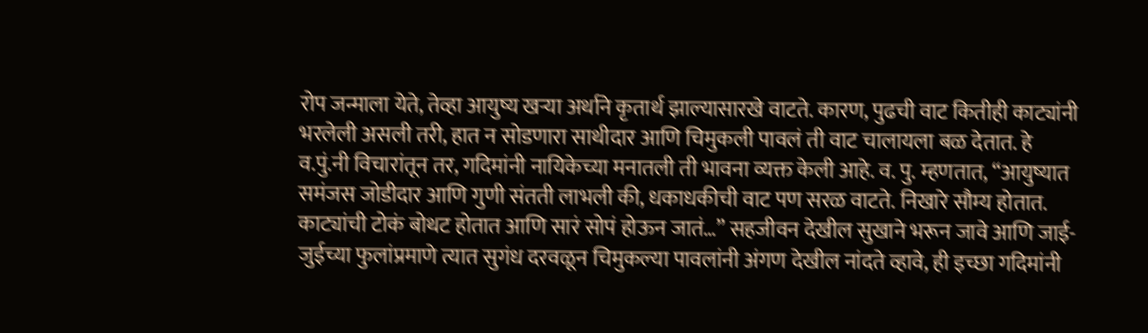रोप जन्माला येते, तेव्हा आयुष्य खऱ्या अर्थाने कृतार्थ झाल्यासारखे वाटते. कारण, पुढची वाट कितीही काट्यांनी भरलेली असली तरी, हात न सोडणारा साथीदार आणि चिमुकली पावलं ती वाट चालायला बळ देतात. हे व.पुं.नी विचारांतून तर, गदिमांनी नायिकेच्या मनातली ती भावना व्यक्त केली आहे. व. पु. म्हणतात, “आयुष्यात समंजस जोडीदार आणि गुणी संतती लाभली की, धकाधकीची वाट पण सरळ वाटते. निखारे सौम्य होतात. काट्यांची टोकं बोथट होतात आणि सारं सोपं होऊन जातं…” सहजीवन देखील सुखाने भरून जावे आणि जाई-जुईच्या फुलांप्रमाणे त्यात सुगंध दरवळून चिमुकल्या पावलांनी अंगण देखील नांदते व्हावे, ही इच्छा गदिमांनी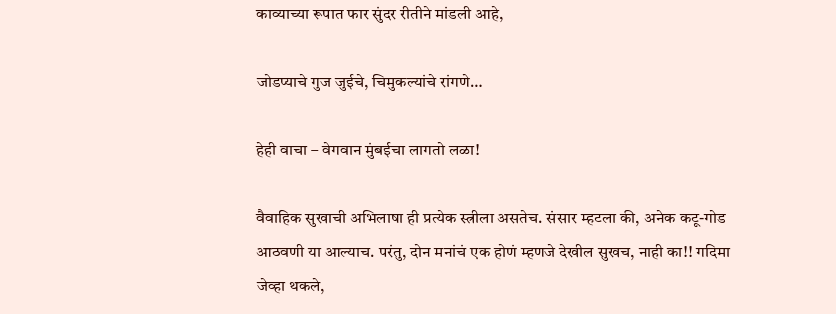काव्याच्या रूपात फार सुंदर रीतीने मांडली आहे,

जोडप्याचे गुज जुईचे, चिमुकल्यांचे रांगणे…

हेही वाचा – वेगवान मुंबईचा लागतो लळा!

वैवाहिक सुखाची अभिलाषा ही प्रत्येक स्त्रीला असतेच. संसार म्हटला की, अनेक कटू-गोड आठवणी या आल्याच. परंतु, दोन मनांचं एक होणं म्हणजे देखील सुखच, नाही का!! गदिमा जेव्हा थकले,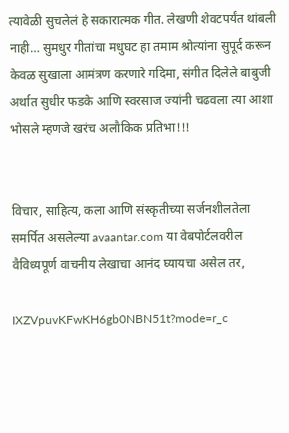त्यावेळी सुचलेलं हे सकारात्मक गीत. लेखणी शेवटपर्यंत थांबली नाही… सुमधुर गीतांचा मधुघट हा तमाम श्रोत्यांना सुपूर्द करून केवळ सुखाला आमंत्रण करणारे गदिमा, संगीत दिलेले बाबुजी अर्थात सुधीर फडके आणि स्वरसाज ज्यांनी चढवला त्या आशा भोसले म्हणजे खरंच अलौकिक प्रतिभा!!!


विचार, साहित्य, कला आणि संस्कृतीच्या सर्जनशीलतेला समर्पित असलेल्या avaantar.com या वेबपोर्टलवरील वैविध्यपूर्ण वाचनीय लेखाचा आनंद घ्यायचा असेल तर,

IXZVpuvKFwKH6gb0NBN51t?mode=r_c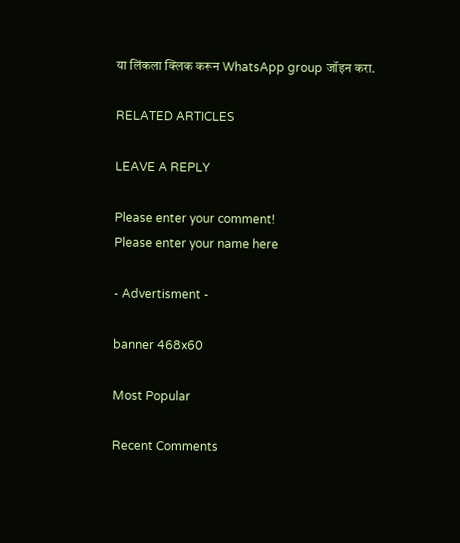या लिंकला क्लिक करून WhatsApp group जॉइन करा.

RELATED ARTICLES

LEAVE A REPLY

Please enter your comment!
Please enter your name here

- Advertisment -

banner 468x60

Most Popular

Recent Comments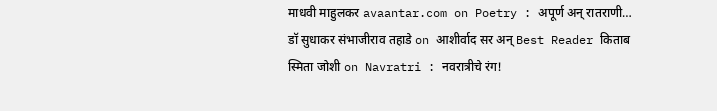माधवी माहुलकर avaantar.com on Poetry : अपूर्ण अन् रातराणी…
डॉ सुधाकर संभाजीराव तहाडे on आशीर्वाद सर अन् Best Reader किताब
स्मिता जोशी on Navratri : नवरात्रीचे रंग!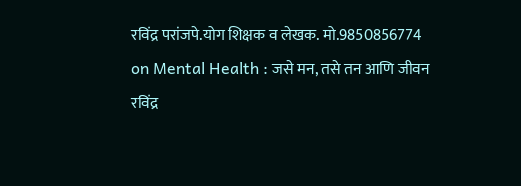रविंद्र परांजपे.योग शिक्षक व लेखक. मो.9850856774 on Mental Health : जसे मन, तसे तन आणि जीवन
रविंद्र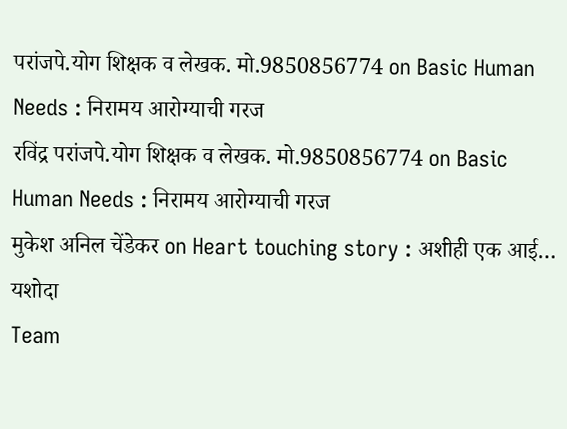परांजपे.योग शिक्षक व लेखक. मो.9850856774 on Basic Human Needs : निरामय आरोग्याची गरज
रविंद्र परांजपे.योग शिक्षक व लेखक. मो.9850856774 on Basic Human Needs : निरामय आरोग्याची गरज
मुकेश अनिल चेंडेकर on Heart touching story : अशीही एक आई… यशोदा
Team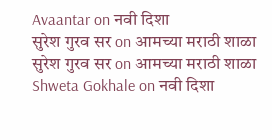Avaantar on नवी दिशा
सुरेश गुरव सर on आमच्या मराठी शाळा
सुरेश गुरव सर on आमच्या मराठी शाळा
Shweta Gokhale on नवी दिशा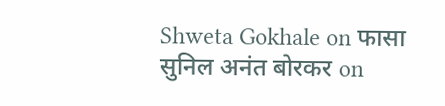Shweta Gokhale on फासा
सुनिल अनंत बोरकर on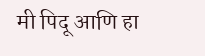मी पिदू आणि हा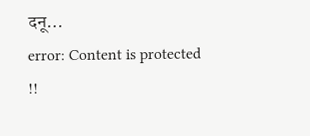दनू…
error: Content is protected !!